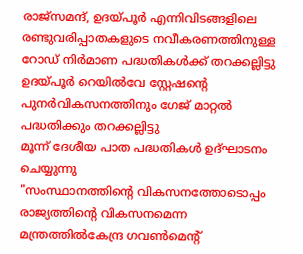രാജ്സമന്ദ്, ഉദയ്പൂർ എന്നിവിടങ്ങളിലെ രണ്ടുവരിപ്പാതകളുടെ നവീകരണത്തിനുള്ള റോഡ് നിർമാണ പദ്ധതികൾക്ക് തറക്കല്ലിട്ടു
ഉദയ്പൂർ റെയിൽവേ സ്റ്റേഷന്റെ പുനർവികസനത്തിനും ഗേജ് മാറ്റൽ പദ്ധതിക്കും തറക്കല്ലിട്ടു
മൂന്ന് ദേശീയ പാത പദ്ധതികൾ ഉദ്ഘാടനം ചെയ്യുന്നു
"സംസ്ഥാനത്തിന്റെ വികസനത്തോടൊപ്പം രാജ്യത്തിന്റെ വികസനമെന്ന മന്ത്രത്തിൽകേന്ദ്ര ഗവൺമെന്റ്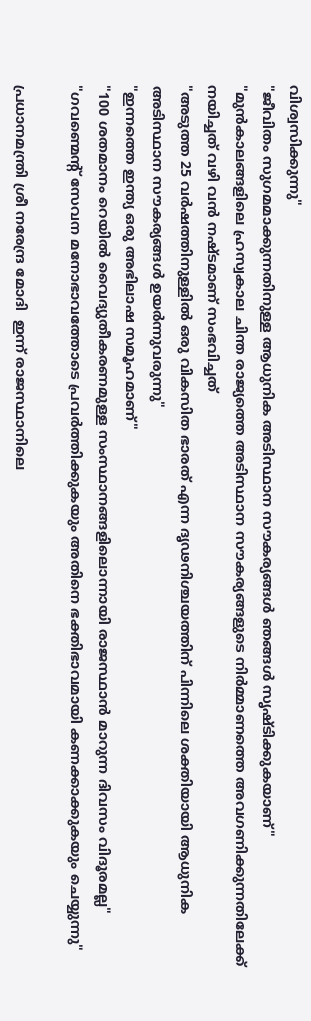വിശ്വസിക്കുന്നു"
"ജീവിതം സുഗമമാക്കുന്നതിനുള്ള ആധുനിക അടിസ്ഥാന സൗകര്യങ്ങൾ ഞങ്ങൾ സൃഷ്ടിക്കുകയാണ്"
"മുൻകാലങ്ങളിലെ ഹ്രസ്വകാല ചിന്ത രാജ്യത്തെ അടിസ്ഥാന സൗകര്യങ്ങളുടെ നിർമ്മാണത്തെ അവഗണിക്കുന്നതിലേക്ക് നയിച്ചത് വഴി വൻ നഷ്ടമാണ് സംഭവിച്ചത്
"അടുത്ത 25 വർഷത്തിനുള്ളിൽ ഒരു വികസിത ഭാരത് എന്ന ദൃഢനിശ്ചയത്തിന് പിന്നിലെ ശക്തിയായി ആധുനിക അടിസ്ഥാന സൗകര്യങ്ങൾ ഉയർന്നുവരുന്നു"
"ഇന്നത്തെ ഇന്ത്യ ഒരു അഭിലാഷ സമൂഹമാണ്"
"100 ശതമാനം റെയിൽ വൈദ്യുതീകരണമുള്ള സംസ്ഥാനങ്ങളിലൊന്നായി രാജസ്ഥാൻ മാറുന്ന ദിവസം വിദൂരമല്ല"
"ഗവണ്മെന്റ് സേവന മനോഭാവത്തോടെ പ്രവർത്തിക്കുകയും അതിനെ ഭക്തിഭാവമായി കണക്കാക്കുകയും ചെയ്യുന്നു"

പ്രധാനമന്ത്രി ശ്രീ നരേന്ദ്ര മോദി  ഇന്ന് രാജസ്ഥാനിലെ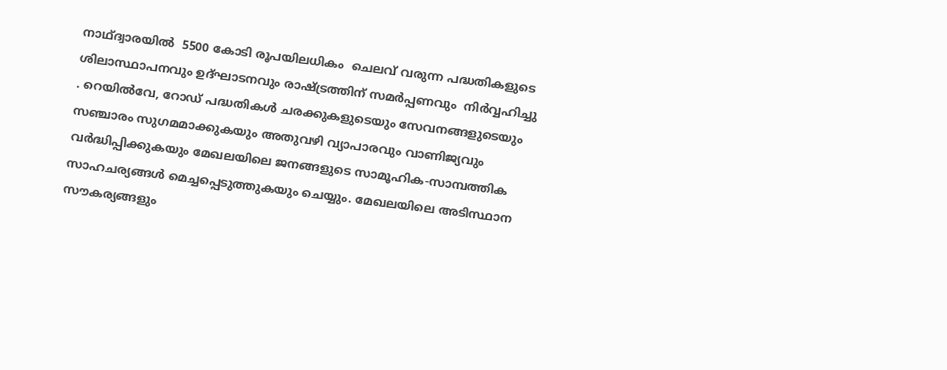നാഥ്ദ്വാരയിൽ  5500 കോടി രൂപയിലധികം  ചെലവ് വരുന്ന പദ്ധതികളുടെ   ശിലാസ്ഥാപനവും ഉദ്ഘാടനവും രാഷ്ട്രത്തിന് സമർപ്പണവും  നിർവ്വഹിച്ചു . റെയിൽവേ, റോഡ് പദ്ധതികൾ ചരക്കുകളുടെയും സേവനങ്ങളുടെയും സഞ്ചാരം സുഗമമാക്കുകയും അതുവഴി വ്യാപാരവും വാണിജ്യവും വർദ്ധിപ്പിക്കുകയും മേഖലയിലെ ജനങ്ങളുടെ സാമൂഹിക-സാമ്പത്തിക സാഹചര്യങ്ങൾ മെച്ചപ്പെടുത്തുകയും ചെയ്യും. മേഖലയിലെ അടിസ്ഥാന സൗകര്യങ്ങളും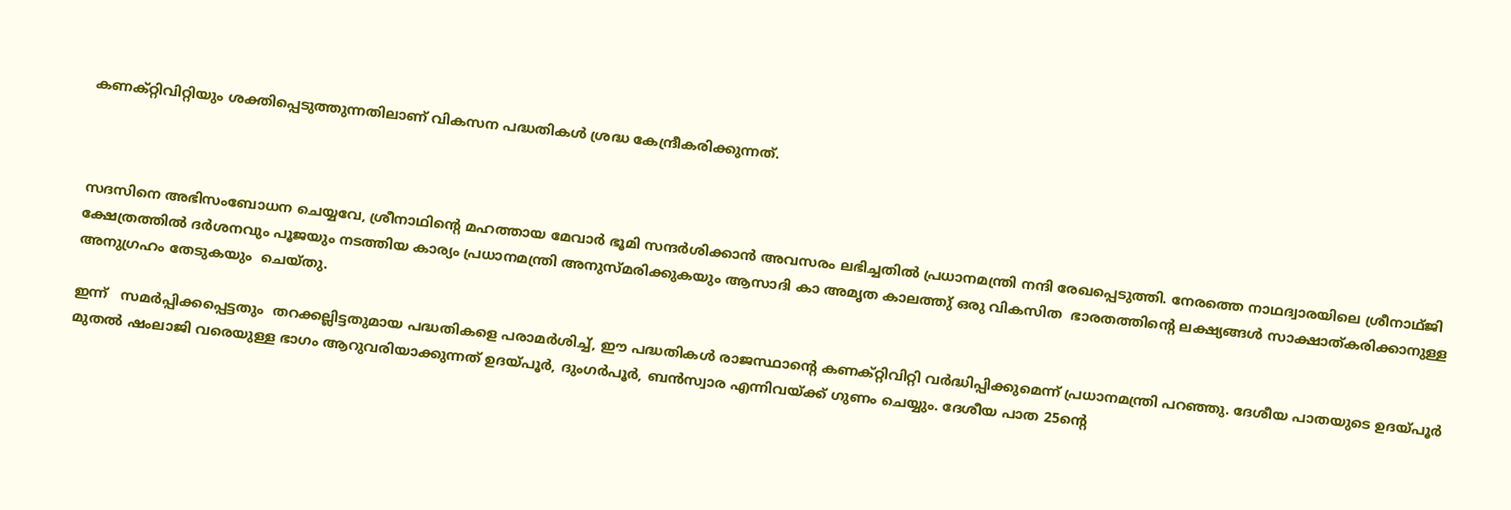കണക്റ്റിവിറ്റിയും ശക്തിപ്പെടുത്തുന്നതിലാണ് വികസന പദ്ധതികൾ ശ്രദ്ധ കേന്ദ്രീകരിക്കുന്നത്.



സദസിനെ അഭിസംബോധന ചെയ്യവേ, ശ്രീനാഥിന്റെ മഹത്തായ മേവാർ ഭൂമി സന്ദർശിക്കാൻ അവസരം ലഭിച്ചതിൽ പ്രധാനമന്ത്രി നന്ദി രേഖപ്പെടുത്തി. നേരത്തെ നാഥദ്വാരയിലെ ശ്രീനാഥ്ജി ക്ഷേത്രത്തിൽ ദർശനവും പൂജയും നടത്തിയ കാര്യം പ്രധാനമന്ത്രി അനുസ്മരിക്കുകയും ആസാദി കാ അമൃത കാലത്തു് ഒരു വികസിത  ഭാരതത്തിന്റെ ലക്ഷ്യങ്ങൾ സാക്ഷാത്കരിക്കാനുള്ള അനുഗ്രഹം തേടുകയും  ചെയ്തു.

ഇന്ന്   സമർപ്പിക്കപ്പെട്ടതും  തറക്കല്ലിട്ടതുമായ പദ്ധതികളെ പരാമർശിച്ച്, ഈ പദ്ധതികൾ രാജസ്ഥാന്റെ കണക്റ്റിവിറ്റി വർദ്ധിപ്പിക്കുമെന്ന് പ്രധാനമന്ത്രി പറഞ്ഞു. ദേശീയ പാതയുടെ ഉദയ്പൂർ മുതൽ ഷംലാജി വരെയുള്ള ഭാഗം ആറുവരിയാക്കുന്നത് ഉദയ്പൂർ, ദുംഗർപൂർ, ബൻസ്വാര എന്നിവയ്ക്ക് ഗുണം ചെയ്യും. ദേശീയ പാത 25ന്റെ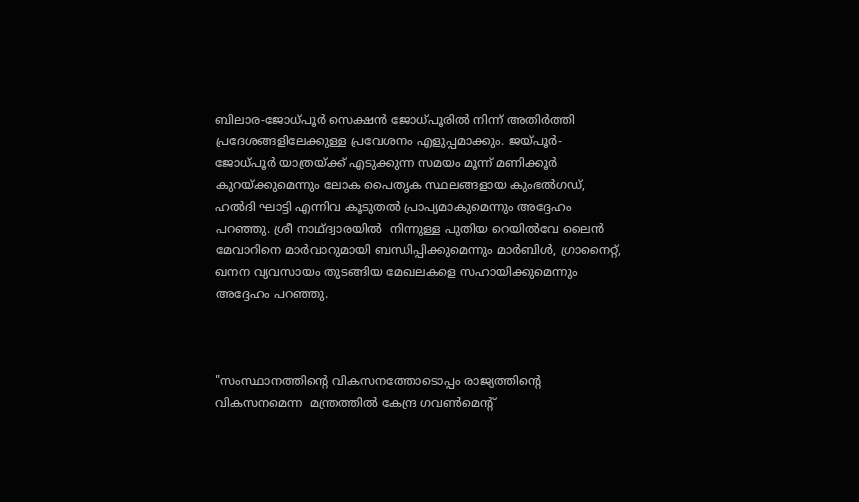ബിലാര-ജോധ്പൂർ സെക്ഷൻ ജോധ്പൂരിൽ നിന്ന് അതിർത്തി പ്രദേശങ്ങളിലേക്കുള്ള പ്രവേശനം എളുപ്പമാക്കും. ജയ്പൂർ-ജോധ്പൂർ യാത്രയ്ക്ക് എടുക്കുന്ന സമയം മൂന്ന് മണിക്കൂർ കുറയ്ക്കുമെന്നും ലോക പൈതൃക സ്ഥലങ്ങളായ കുംഭൽഗഡ്, ഹൽദി ഘാട്ടി എന്നിവ കൂടുതൽ പ്രാപ്യമാകുമെന്നും അദ്ദേഹം പറഞ്ഞു. ശ്രീ നാഥ്ദ്വാരയിൽ  നിന്നുള്ള പുതിയ റെയിൽവേ ലൈൻ മേവാറിനെ മാർവാറുമായി ബന്ധിപ്പിക്കുമെന്നും മാർബിൾ, ഗ്രാനൈറ്റ്, ഖനന വ്യവസായം തുടങ്ങിയ മേഖലകളെ സഹായിക്കുമെന്നും അദ്ദേഹം പറഞ്ഞു.



"സംസ്ഥാനത്തിന്റെ വികസനത്തോടൊപ്പം രാജ്യത്തിന്റെ വികസനമെന്ന  മന്ത്രത്തിൽ കേന്ദ്ര ഗവൺമെന്റ്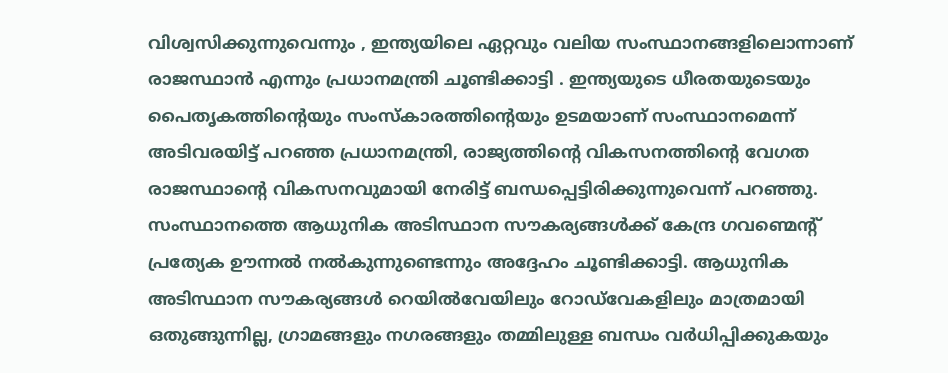വിശ്വസിക്കുന്നുവെന്നും , ഇന്ത്യയിലെ ഏറ്റവും വലിയ സംസ്ഥാനങ്ങളിലൊന്നാണ് രാജസ്ഥാൻ എന്നും പ്രധാനമന്ത്രി ചൂണ്ടിക്കാട്ടി . ഇന്ത്യയുടെ ധീരതയുടെയും പൈതൃകത്തിന്റെയും സംസ്‌കാരത്തിന്റെയും ഉടമയാണ് സംസ്ഥാനമെന്ന് അടിവരയിട്ട് പറഞ്ഞ പ്രധാനമന്ത്രി, രാജ്യത്തിന്റെ വികസനത്തിന്റെ വേഗത രാജസ്ഥാന്റെ വികസനവുമായി നേരിട്ട് ബന്ധപ്പെട്ടിരിക്കുന്നുവെന്ന് പറഞ്ഞു. സംസ്ഥാനത്തെ ആധുനിക അടിസ്ഥാന സൗകര്യങ്ങൾക്ക് കേന്ദ്ര ഗവണ്മെന്റ് പ്രത്യേക ഊന്നൽ നൽകുന്നുണ്ടെന്നും അദ്ദേഹം ചൂണ്ടിക്കാട്ടി. ആധുനിക അടിസ്ഥാന സൗകര്യങ്ങൾ റെയിൽവേയിലും റോഡ്‌വേകളിലും മാത്രമായി ഒതുങ്ങുന്നില്ല, ഗ്രാമങ്ങളും നഗരങ്ങളും തമ്മിലുള്ള ബന്ധം വർധിപ്പിക്കുകയും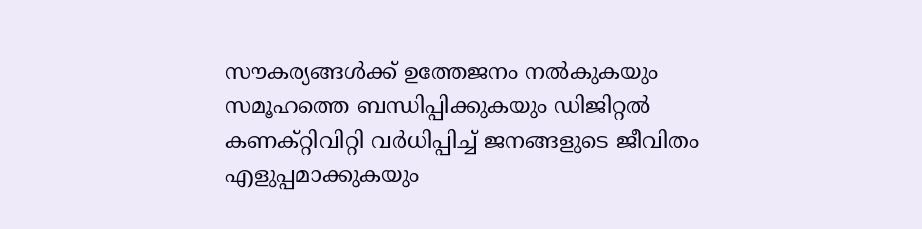സൗകര്യങ്ങൾക്ക് ഉത്തേജനം നൽകുകയും സമൂഹത്തെ ബന്ധിപ്പിക്കുകയും ഡിജിറ്റൽ കണക്റ്റിവിറ്റി വർധിപ്പിച്ച് ജനങ്ങളുടെ ജീവിതം എളുപ്പമാക്കുകയും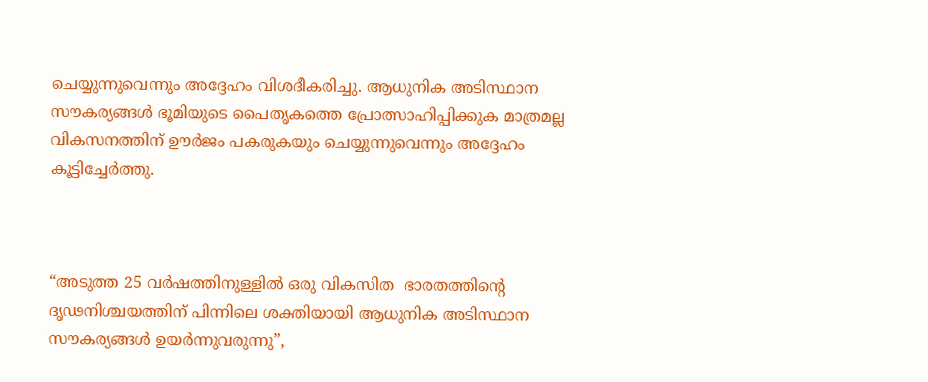ചെയ്യുന്നുവെന്നും അദ്ദേഹം വിശദീകരിച്ചു. ആധുനിക അടിസ്ഥാന സൗകര്യങ്ങൾ ഭൂമിയുടെ പൈതൃകത്തെ പ്രോത്സാഹിപ്പിക്കുക മാത്രമല്ല വികസനത്തിന് ഊർജം പകരുകയും ചെയ്യുന്നുവെന്നും അദ്ദേഹം കൂട്ടിച്ചേർത്തു.



“അടുത്ത 25 വർഷത്തിനുള്ളിൽ ഒരു വികസിത  ഭാരതത്തിന്റെ ദൃഢനിശ്ചയത്തിന് പിന്നിലെ ശക്തിയായി ആധുനിക അടിസ്ഥാന സൗകര്യങ്ങൾ ഉയർന്നുവരുന്നു”,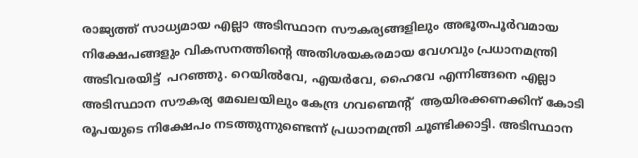രാജ്യത്ത് സാധ്യമായ എല്ലാ അടിസ്ഥാന സൗകര്യങ്ങളിലും അഭൂതപൂർവമായ നിക്ഷേപങ്ങളും വികസനത്തിന്റെ അതിശയകരമായ വേഗവും പ്രധാനമന്ത്രി അടിവരയിട്ട്  പറഞ്ഞു. റെയിൽവേ, എയർവേ, ഹൈവേ എന്നിങ്ങനെ എല്ലാ അടിസ്ഥാന സൗകര്യ മേഖലയിലും കേന്ദ്ര ഗവണ്മെന്റ്  ആയിരക്കണക്കിന് കോടി രൂപയുടെ നിക്ഷേപം നടത്തുന്നുണ്ടെന്ന് പ്രധാനമന്ത്രി ചൂണ്ടിക്കാട്ടി. അടിസ്ഥാന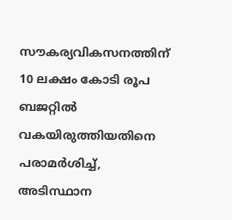സൗകര്യവികസനത്തിന് 10 ലക്ഷം കോടി രൂപ ബജറ്റിൽ വകയിരുത്തിയതിനെ പരാമർശിച്ച്, അടിസ്ഥാന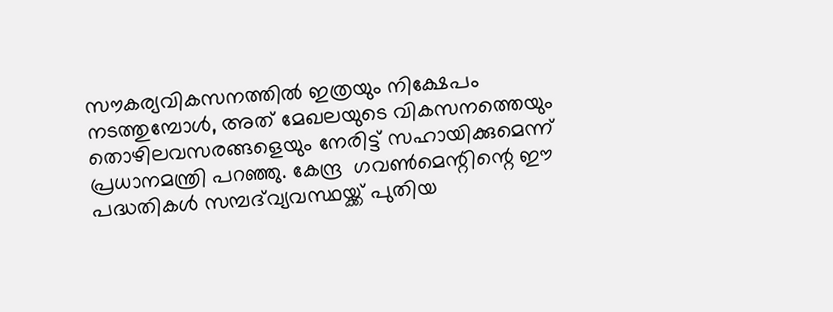സൗകര്യവികസനത്തിൽ ഇത്രയും നിക്ഷേപം നടത്തുമ്പോൾ, അത് മേഖലയുടെ വികസനത്തെയും തൊഴിലവസരങ്ങളെയും നേരിട്ട് സഹായിക്കുമെന്ന് പ്രധാനമന്ത്രി പറഞ്ഞു. കേന്ദ്ര  ഗവൺമെന്റിന്റെ ഈ പദ്ധതികൾ സമ്പദ്‌വ്യവസ്ഥയ്ക്ക് പുതിയ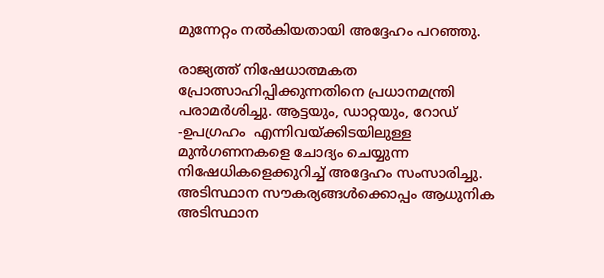മുന്നേറ്റം നൽകിയതായി അദ്ദേഹം പറഞ്ഞു.

രാജ്യത്ത് നിഷേധാത്മകത പ്രോത്സാഹിപ്പിക്കുന്നതിനെ പ്രധാനമന്ത്രി പരാമർശിച്ചു. ആട്ടയും, ഡാറ്റയും, റോഡ് -ഉപഗ്രഹം  എന്നിവയ്ക്കിടയിലുള്ള മുൻഗണനകളെ ചോദ്യം ചെയ്യുന്ന നിഷേധികളെക്കുറിച്ച് അദ്ദേഹം സംസാരിച്ചു. അടിസ്ഥാന സൗകര്യങ്ങൾക്കൊപ്പം ആധുനിക അടിസ്ഥാന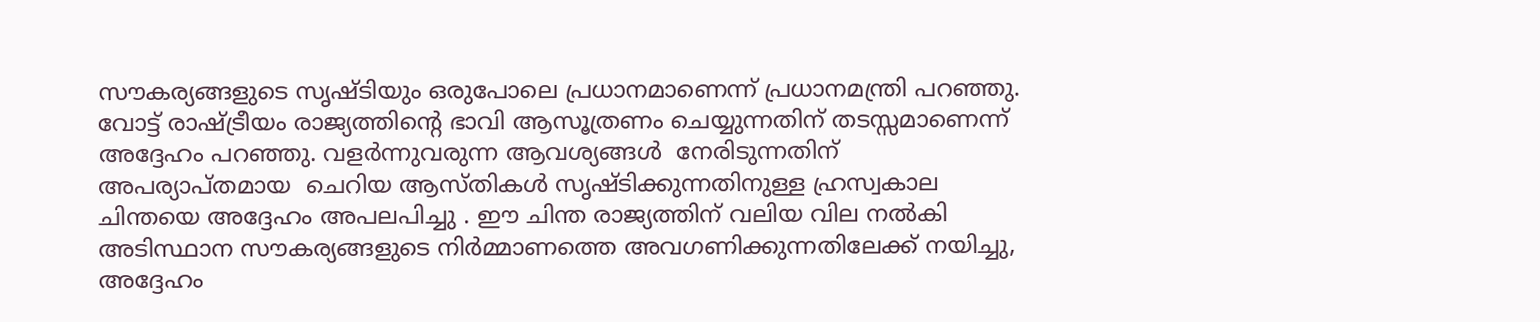സൗകര്യങ്ങളുടെ സൃഷ്ടിയും ഒരുപോലെ പ്രധാനമാണെന്ന് പ്രധാനമന്ത്രി പറഞ്ഞു. വോട്ട് രാഷ്ട്രീയം രാജ്യത്തിന്റെ ഭാവി ആസൂത്രണം ചെയ്യുന്നതിന് തടസ്സമാണെന്ന്  അദ്ദേഹം പറഞ്ഞു. വളർന്നുവരുന്ന ആവശ്യങ്ങൾ  നേരിടുന്നതിന് അപര്യാപ്തമായ  ചെറിയ ആസ്തികൾ സൃഷ്ടിക്കുന്നതിനുള്ള ഹ്രസ്വകാല ചിന്തയെ അദ്ദേഹം അപലപിച്ചു . ഈ ചിന്ത രാജ്യത്തിന് വലിയ വില നൽകി അടിസ്ഥാന സൗകര്യങ്ങളുടെ നിർമ്മാണത്തെ അവഗണിക്കുന്നതിലേക്ക് നയിച്ചു, അദ്ദേഹം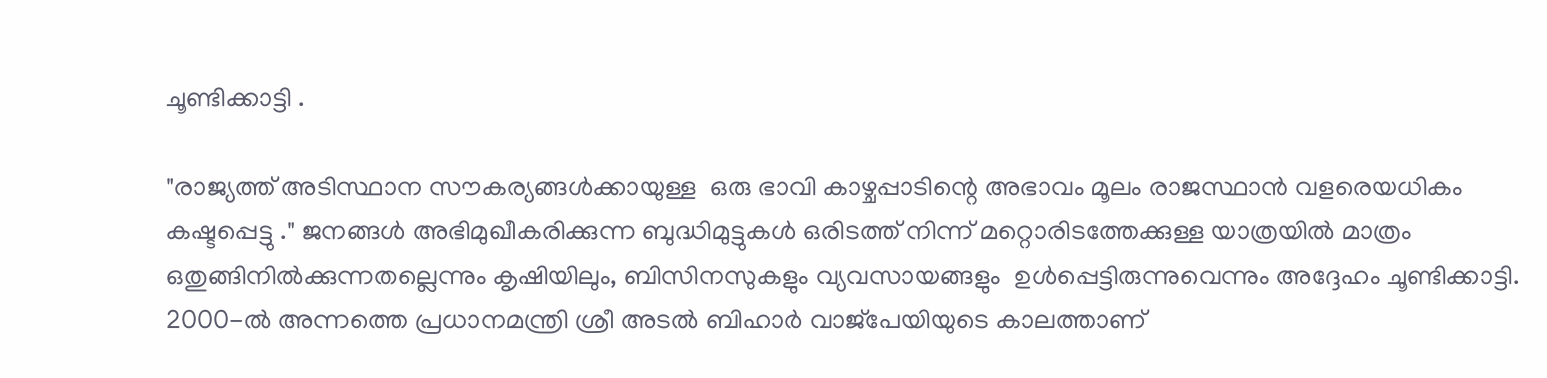ചൂണ്ടിക്കാട്ടി .

"രാജ്യത്ത് അടിസ്ഥാന സൗകര്യങ്ങൾക്കായുള്ള  ഒരു ഭാവി കാഴ്ചപ്പാടിന്റെ അഭാവം മൂലം രാജസ്ഥാൻ വളരെയധികം കഷ്ടപ്പെട്ടു ." ജനങ്ങൾ അഭിമുഖീകരിക്കുന്ന ബുദ്ധിമുട്ടുകൾ ഒരിടത്ത് നിന്ന് മറ്റൊരിടത്തേക്കുള്ള യാത്രയിൽ മാത്രം ഒതുങ്ങിനിൽക്കുന്നതല്ലെന്നും കൃഷിയിലും, ബിസിനസുകളും വ്യവസായങ്ങളും  ഉൾപ്പെട്ടിരുന്നുവെന്നും അദ്ദേഹം ചൂണ്ടിക്കാട്ടി. 2000-ൽ അന്നത്തെ പ്രധാനമന്ത്രി ശ്രീ അടൽ ബിഹാർ വാജ്‌പേയിയുടെ കാലത്താണ്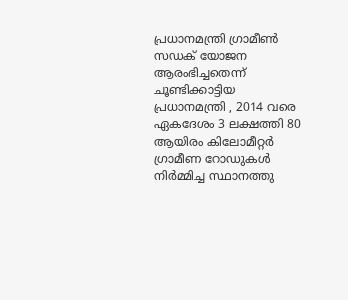പ്രധാനമന്ത്രി ഗ്രാമീൺ സഡക് യോജന  ആരംഭിച്ചതെന്ന് ചൂണ്ടിക്കാട്ടിയ പ്രധാനമന്ത്രി , 2014 വരെ ഏകദേശം 3 ലക്ഷത്തി 80 ആയിരം കിലോമീറ്റർ ഗ്രാമീണ റോഡുകൾ നിർമ്മിച്ച സ്ഥാനത്തു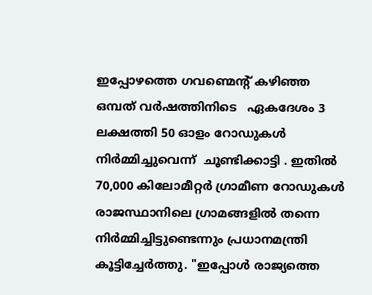ഇപ്പോഴത്തെ ഗവണ്മെന്റ് കഴിഞ്ഞ ഒമ്പത് വർഷത്തിനിടെ   ഏകദേശം 3 ലക്ഷത്തി 50 ഓളം റോഡുകൾ നിർമ്മിച്ചുവെന്ന്  ചൂണ്ടിക്കാട്ടി . ഇതിൽ 70,000 കിലോമീറ്റർ ഗ്രാമീണ റോഡുകൾ രാജസ്ഥാനിലെ ഗ്രാമങ്ങളിൽ തന്നെ നിർമ്മിച്ചിട്ടുണ്ടെന്നും പ്രധാനമന്ത്രി കൂട്ടിച്ചേർത്തു. "ഇപ്പോൾ രാജ്യത്തെ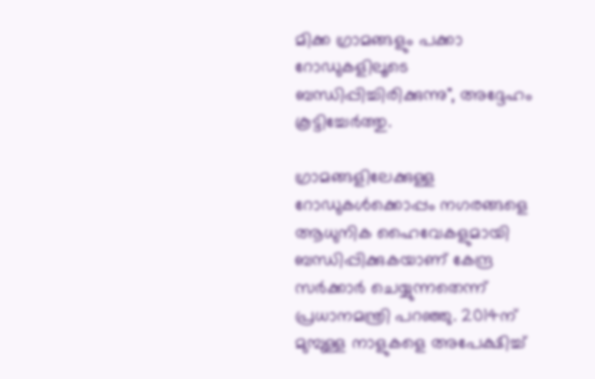മിക്ക ഗ്രാമങ്ങളും പക്കാ റോഡുകളിലൂടെ ബന്ധിപ്പിച്ചിരിക്കുന്നു", അദ്ദേഹം കൂട്ടിച്ചേർത്തു.

ഗ്രാമങ്ങളിലേക്കുള്ള റോഡുകൾക്കൊപ്പം നഗരങ്ങളെ ആധുനിക ഹൈവേകളുമായി ബന്ധിപ്പിക്കുകയാണ് കേന്ദ്ര  സർക്കാർ ചെയ്യുന്നതെന്ന് പ്രധാനമന്ത്രി പറഞ്ഞു. 2014ന് മുമ്പുള്ള നാളുകളെ അപേക്ഷിച്ച്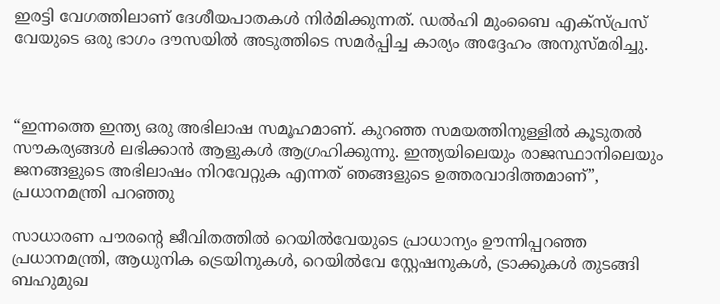ഇരട്ടി വേഗത്തിലാണ് ദേശീയപാതകൾ നിർമിക്കുന്നത്. ഡൽഹി മുംബൈ എക്‌സ്‌പ്രസ് വേയുടെ ഒരു ഭാഗം ദൗസയിൽ അടുത്തിടെ സമർപ്പിച്ച കാര്യം അദ്ദേഹം അനുസ്മരിച്ചു.



“ഇന്നത്തെ ഇന്ത്യ ഒരു അഭിലാഷ സമൂഹമാണ്. കുറഞ്ഞ സമയത്തിനുള്ളിൽ കൂടുതൽ സൗകര്യങ്ങൾ ലഭിക്കാൻ ആളുകൾ ആഗ്രഹിക്കുന്നു. ഇന്ത്യയിലെയും രാജസ്ഥാനിലെയും ജനങ്ങളുടെ അഭിലാഷം നിറവേറ്റുക എന്നത് ഞങ്ങളുടെ ഉത്തരവാദിത്തമാണ്”, പ്രധാനമന്ത്രി പറഞ്ഞു

സാധാരണ പൗരന്റെ ജീവിതത്തിൽ റെയിൽവേയുടെ പ്രാധാന്യം ഊന്നിപ്പറഞ്ഞ പ്രധാനമന്ത്രി, ആധുനിക ട്രെയിനുകൾ, റെയിൽവേ സ്റ്റേഷനുകൾ, ട്രാക്കുകൾ തുടങ്ങി ബഹുമുഖ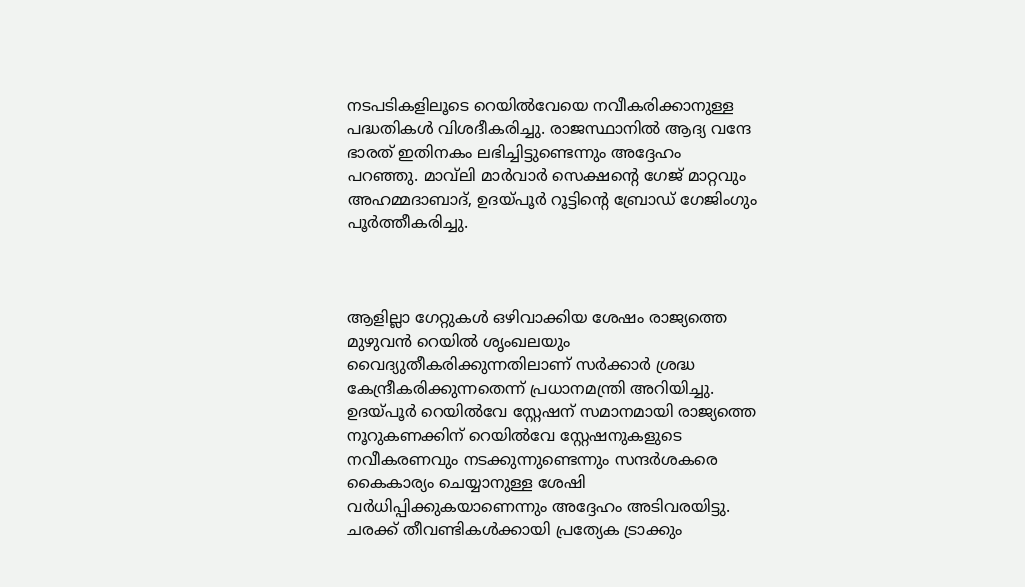നടപടികളിലൂടെ റെയിൽവേയെ നവീകരിക്കാനുള്ള പദ്ധതികൾ വിശദീകരിച്ചു. രാജസ്ഥാനിൽ ആദ്യ വന്ദേ ഭാരത് ഇതിനകം ലഭിച്ചിട്ടുണ്ടെന്നും അദ്ദേഹം പറഞ്ഞു. മാവ്‌ലി മാർവാർ സെക്ഷന്റെ ഗേജ് മാറ്റവും അഹമ്മദാബാദ്, ഉദയ്പൂർ റൂട്ടിന്റെ ബ്രോഡ് ഗേജിംഗും പൂർത്തീകരിച്ചു.



ആളില്ലാ ഗേറ്റുകൾ ഒഴിവാക്കിയ ശേഷം രാജ്യത്തെ മുഴുവൻ റെയിൽ ശൃംഖലയും വൈദ്യുതീകരിക്കുന്നതിലാണ് സർക്കാർ ശ്രദ്ധ കേന്ദ്രീകരിക്കുന്നതെന്ന് പ്രധാനമന്ത്രി അറിയിച്ചു. ഉദയ്പൂർ റെയിൽവേ സ്റ്റേഷന് സമാനമായി രാജ്യത്തെ നൂറുകണക്കിന് റെയിൽവേ സ്റ്റേഷനുകളുടെ നവീകരണവും നടക്കുന്നുണ്ടെന്നും സന്ദർശകരെ കൈകാര്യം ചെയ്യാനുള്ള ശേഷി വർധിപ്പിക്കുകയാണെന്നും അദ്ദേഹം അടിവരയിട്ടു. ചരക്ക് തീവണ്ടികൾക്കായി പ്രത്യേക ട്രാക്കും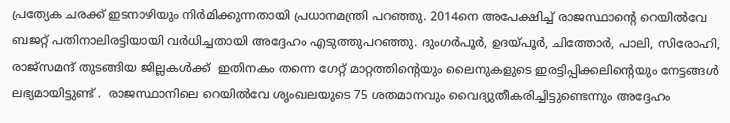പ്രത്യേക ചരക്ക് ഇടനാഴിയും നിർമിക്കുന്നതായി പ്രധാനമന്ത്രി പറഞ്ഞു. 2014നെ അപേക്ഷിച്ച് രാജസ്ഥാന്റെ റെയിൽവേ ബജറ്റ് പതിനാലിരട്ടിയായി വർധിച്ചതായി അദ്ദേഹം എടുത്തുപറഞ്ഞു. ദുംഗർപൂർ, ഉദയ്പൂർ, ചിത്തോർ, പാലി, സിരോഹി, രാജ്സമന്ദ് തുടങ്ങിയ ജില്ലകൾക്ക്  ഇതിനകം തന്നെ ഗേറ്റ് മാറ്റത്തിന്റെയും ലൈനുകളുടെ ഇരട്ടിപ്പിക്കലിന്റെയും നേട്ടങ്ങൾ ലഭ്യമായിട്ടുണ്ട് .  രാജസ്ഥാനിലെ റെയിൽവേ ശൃംഖലയുടെ 75 ശതമാനവും വൈദ്യുതീകരിച്ചിട്ടുണ്ടെന്നും അദ്ദേഹം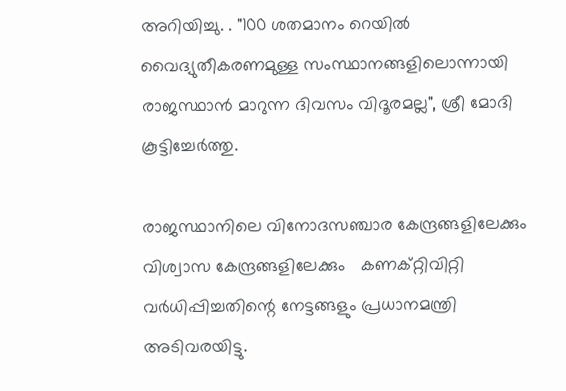അറിയിച്ചു. . "100 ശതമാനം റെയിൽ വൈദ്യുതീകരണമുള്ള സംസ്ഥാനങ്ങളിലൊന്നായി രാജസ്ഥാൻ മാറുന്ന ദിവസം വിദൂരമല്ല", ശ്രീ മോദി കൂട്ടിച്ചേർത്തു.

രാജസ്ഥാനിലെ വിനോദസഞ്ചാര കേന്ദ്രങ്ങളിലേക്കും  വിശ്വാസ കേന്ദ്രങ്ങളിലേക്കും   കണക്റ്റിവിറ്റി വർധിപ്പിച്ചതിന്റെ നേട്ടങ്ങളും പ്രധാനമന്ത്രി അടിവരയിട്ടു.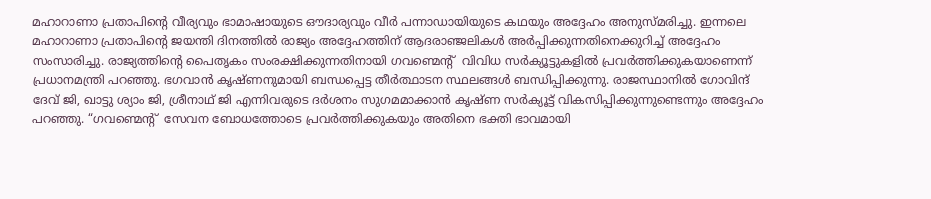മഹാറാണാ പ്രതാപിന്റെ വീര്യവും ഭാമാഷായുടെ ഔദാര്യവും വീർ പന്നാഡായിയുടെ കഥയും അദ്ദേഹം അനുസ്മരിച്ചു. ഇന്നലെ മഹാറാണാ പ്രതാപിന്റെ ജയന്തി ദിനത്തിൽ രാജ്യം അദ്ദേഹത്തിന് ആദരാഞ്ജലികൾ അർപ്പിക്കുന്നതിനെക്കുറിച്ച് അദ്ദേഹം സംസാരിച്ചു. രാജ്യത്തിന്റെ പൈതൃകം സംരക്ഷിക്കുന്നതിനായി ഗവണ്മെന്റ്  വിവിധ സർക്യൂട്ടുകളിൽ പ്രവർത്തിക്കുകയാണെന്ന് പ്രധാനമന്ത്രി പറഞ്ഞു. ഭഗവാൻ കൃഷ്ണനുമായി ബന്ധപ്പെട്ട തീർത്ഥാടന സ്ഥലങ്ങൾ ബന്ധിപ്പിക്കുന്നു. രാജസ്ഥാനിൽ ഗോവിന്ദ് ദേവ് ജി, ഖാട്ടു ശ്യാം ജി, ശ്രീനാഥ് ജി എന്നിവരുടെ ദർശനം സുഗമമാക്കാൻ കൃഷ്ണ സർക്യൂട്ട് വികസിപ്പിക്കുന്നുണ്ടെന്നും അദ്ദേഹം പറഞ്ഞു. “ഗവണ്മെന്റ്  സേവന ബോധത്തോടെ പ്രവർത്തിക്കുകയും അതിനെ ഭക്തി ഭാവമായി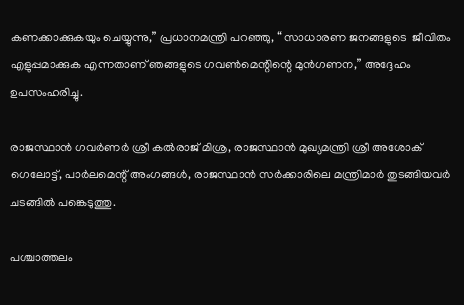കണക്കാക്കുകയും ചെയ്യുന്നു,” പ്രധാനമന്ത്രി പറഞ്ഞു, “ സാധാരണ ജനങ്ങളുടെ  ജീവിതം എളുപ്പമാക്കുക എന്നതാണ് ഞങ്ങളുടെ ഗവൺമെന്റിന്റെ മുൻഗണന,” അദ്ദേഹം ഉപസംഹരിച്ചു.

രാജസ്ഥാൻ ഗവർണർ ശ്രീ കൽരാജ് മിശ്ര, രാജസ്ഥാൻ മുഖ്യമന്ത്രി ശ്രീ അശോക് ഗെലോട്ട്, പാർലമെന്റ് അംഗങ്ങൾ, രാജസ്ഥാൻ സർക്കാരിലെ മന്ത്രിമാർ തുടങ്ങിയവർ ചടങ്ങിൽ പങ്കെടുത്തു.

പശ്ചാത്തലം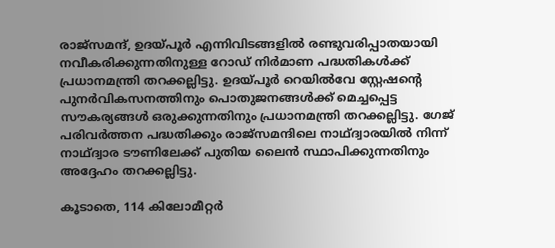രാജ്സമന്ദ്, ഉദയ്പൂർ എന്നിവിടങ്ങളിൽ രണ്ടുവരിപ്പാതയായി നവീകരിക്കുന്നതിനുള്ള റോഡ് നിർമാണ പദ്ധതികൾക്ക് പ്രധാനമന്ത്രി തറക്കല്ലിട്ടു. ഉദയ്പൂർ റെയിൽവേ സ്റ്റേഷന്റെ പുനർവികസനത്തിനും പൊതുജനങ്ങൾക്ക് മെച്ചപ്പെട്ട സൗകര്യങ്ങൾ ഒരുക്കുന്നതിനും പ്രധാനമന്ത്രി തറക്കല്ലിട്ടു. ഗേജ് പരിവർത്തന പദ്ധതിക്കും രാജ്‌സമന്ദിലെ നാഥ്‌ദ്വാരയിൽ നിന്ന് നാഥ്ദ്വാര ടൗണിലേക്ക് പുതിയ ലൈൻ സ്ഥാപിക്കുന്നതിനും അദ്ദേഹം തറക്കല്ലിട്ടു.

കൂടാതെ, 114 കിലോമീറ്റർ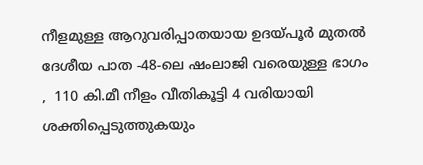നീളമുള്ള ആറുവരിപ്പാതയായ ഉദയ്പൂർ മുതൽ ദേശീയ പാത -48-ലെ ഷംലാജി വരെയുള്ള ഭാഗം ,  110 കി.മീ നീളം വീതികൂട്ടി 4 വരിയായി ശക്തിപ്പെടുത്തുകയും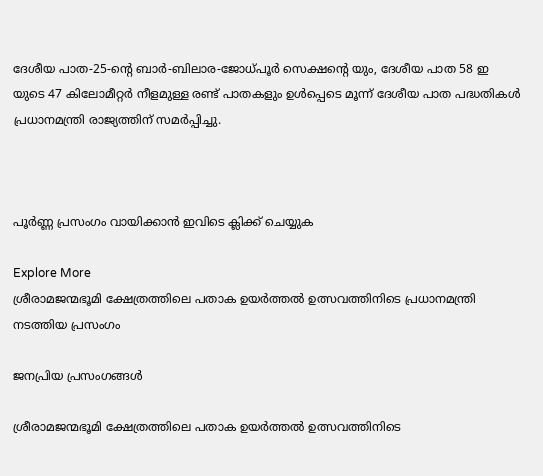ദേശീയ പാത-25-ന്റെ ബാർ-ബിലാര-ജോധ്പൂർ സെക്ഷന്റെ യും, ദേശീയ പാത 58 ഇ യുടെ 47 കിലോമീറ്റർ നീളമുള്ള രണ്ട് പാതകളും ഉൾപ്പെടെ മൂന്ന് ദേശീയ പാത പദ്ധതികൾ പ്രധാനമന്ത്രി രാജ്യത്തിന് സമർപ്പിച്ചു.



പൂർണ്ണ പ്രസംഗം വായിക്കാൻ ഇവിടെ ക്ലിക്ക് ചെയ്യുക

Explore More
ശ്രീരാമജന്മഭൂമി ക്ഷേത്രത്തിലെ പതാക ഉയർത്തൽ ഉത്സവത്തിനിടെ പ്രധാനമന്ത്രി നടത്തിയ പ്രസംഗം

ജനപ്രിയ പ്രസംഗങ്ങൾ

ശ്രീരാമജന്മഭൂമി ക്ഷേത്രത്തിലെ പതാക ഉയർത്തൽ ഉത്സവത്തിനിടെ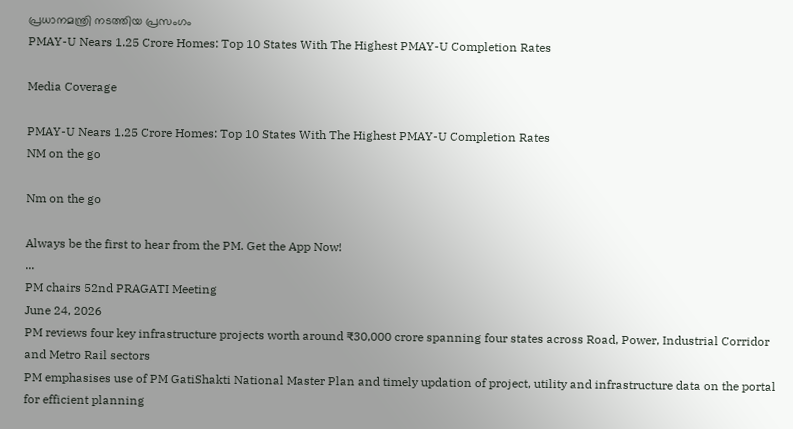പ്രധാനമന്ത്രി നടത്തിയ പ്രസംഗം
PMAY-U Nears 1.25 Crore Homes: Top 10 States With The Highest PMAY-U Completion Rates

Media Coverage

PMAY-U Nears 1.25 Crore Homes: Top 10 States With The Highest PMAY-U Completion Rates
NM on the go

Nm on the go

Always be the first to hear from the PM. Get the App Now!
...
PM chairs 52nd PRAGATI Meeting
June 24, 2026
PM reviews four key infrastructure projects worth around ₹30,000 crore spanning four states across Road, Power, Industrial Corridor and Metro Rail sectors
PM emphasises use of PM GatiShakti National Master Plan and timely updation of project, utility and infrastructure data on the portal for efficient planning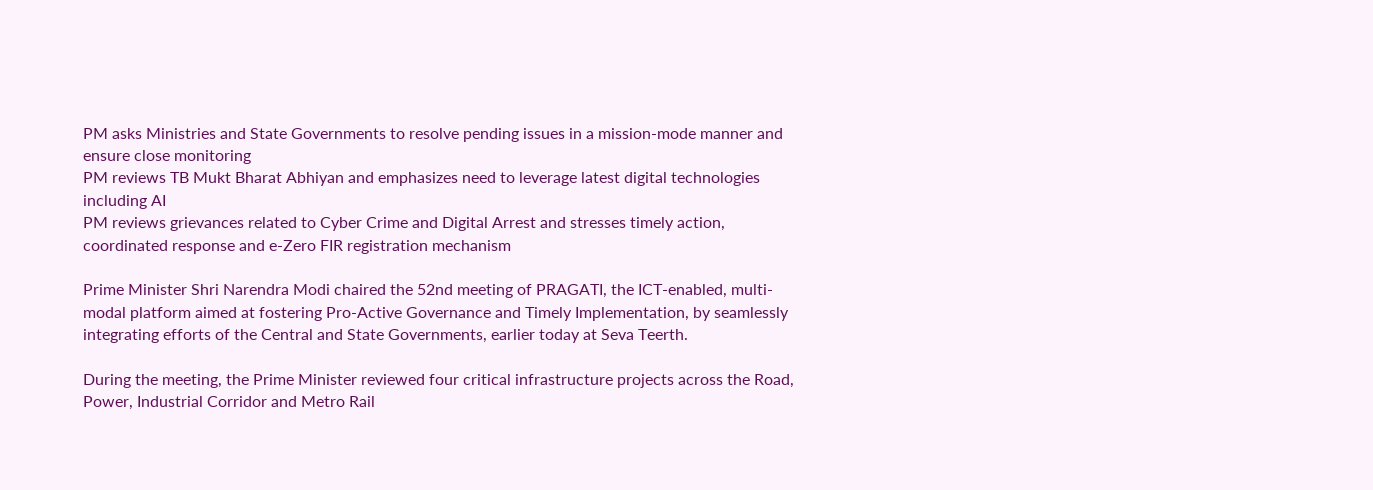PM asks Ministries and State Governments to resolve pending issues in a mission-mode manner and ensure close monitoring
PM reviews TB Mukt Bharat Abhiyan and emphasizes need to leverage latest digital technologies including AI
PM reviews grievances related to Cyber Crime and Digital Arrest and stresses timely action, coordinated response and e-Zero FIR registration mechanism

Prime Minister Shri Narendra Modi chaired the 52nd meeting of PRAGATI, the ICT-enabled, multi-modal platform aimed at fostering Pro-Active Governance and Timely Implementation, by seamlessly integrating efforts of the Central and State Governments, earlier today at Seva Teerth.

During the meeting, the Prime Minister reviewed four critical infrastructure projects across the Road, Power, Industrial Corridor and Metro Rail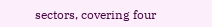sectors, covering four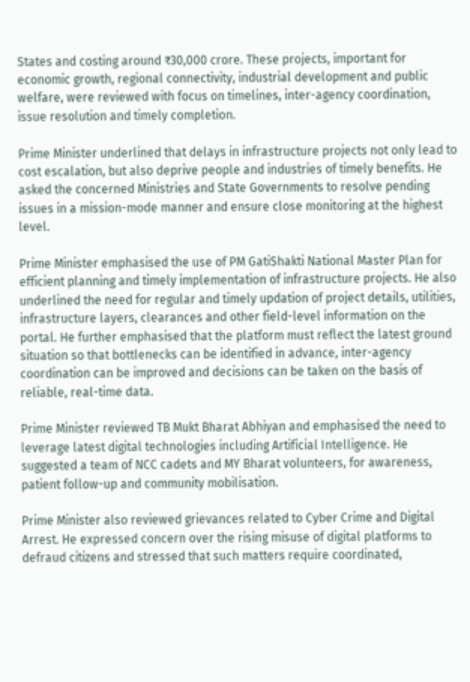States and costing around ₹30,000 crore. These projects, important for economic growth, regional connectivity, industrial development and public welfare, were reviewed with focus on timelines, inter-agency coordination, issue resolution and timely completion.

Prime Minister underlined that delays in infrastructure projects not only lead to cost escalation, but also deprive people and industries of timely benefits. He asked the concerned Ministries and State Governments to resolve pending issues in a mission-mode manner and ensure close monitoring at the highest level.

Prime Minister emphasised the use of PM GatiShakti National Master Plan for efficient planning and timely implementation of infrastructure projects. He also underlined the need for regular and timely updation of project details, utilities, infrastructure layers, clearances and other field-level information on the portal. He further emphasised that the platform must reflect the latest ground situation so that bottlenecks can be identified in advance, inter-agency coordination can be improved and decisions can be taken on the basis of reliable, real-time data.

Prime Minister reviewed TB Mukt Bharat Abhiyan and emphasised the need to leverage latest digital technologies including Artificial Intelligence. He suggested a team of NCC cadets and MY Bharat volunteers, for awareness, patient follow-up and community mobilisation.

Prime Minister also reviewed grievances related to Cyber Crime and Digital Arrest. He expressed concern over the rising misuse of digital platforms to defraud citizens and stressed that such matters require coordinated,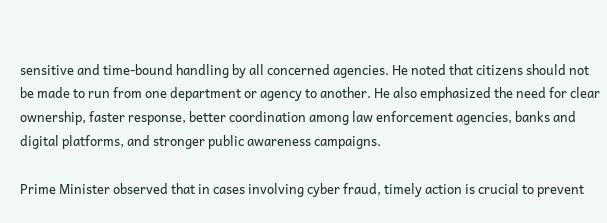sensitive and time-bound handling by all concerned agencies. He noted that citizens should not be made to run from one department or agency to another. He also emphasized the need for clear ownership, faster response, better coordination among law enforcement agencies, banks and digital platforms, and stronger public awareness campaigns.

Prime Minister observed that in cases involving cyber fraud, timely action is crucial to prevent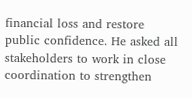financial loss and restore public confidence. He asked all stakeholders to work in close coordination to strengthen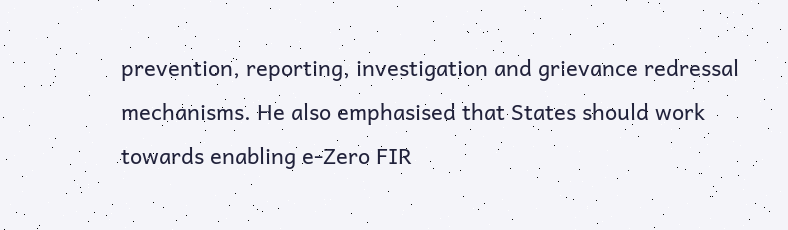prevention, reporting, investigation and grievance redressal mechanisms. He also emphasised that States should work towards enabling e-Zero FIR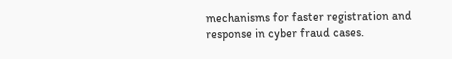mechanisms for faster registration and response in cyber fraud cases.